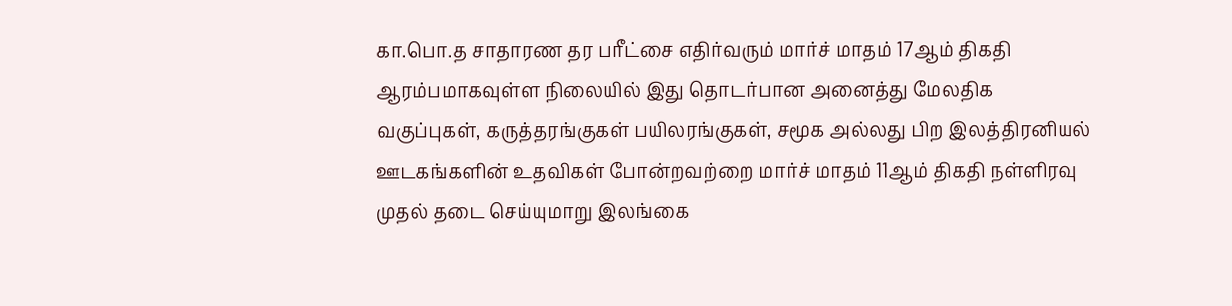கா.பொ.த சாதாரண தர பரீட்சை எதிர்வரும் மார்ச் மாதம் 17ஆம் திகதி ஆரம்பமாகவுள்ள நிலையில் இது தொடர்பான அனைத்து மேலதிக வகுப்புகள், கருத்தரங்குகள் பயிலரங்குகள், சமூக அல்லது பிற இலத்திரனியல் ஊடகங்களின் உதவிகள் போன்றவற்றை மார்ச் மாதம் 11ஆம் திகதி நள்ளிரவு முதல் தடை செய்யுமாறு இலங்கை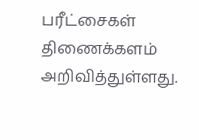பரீட்சைகள் திணைக்களம் அறிவித்துள்ளது.